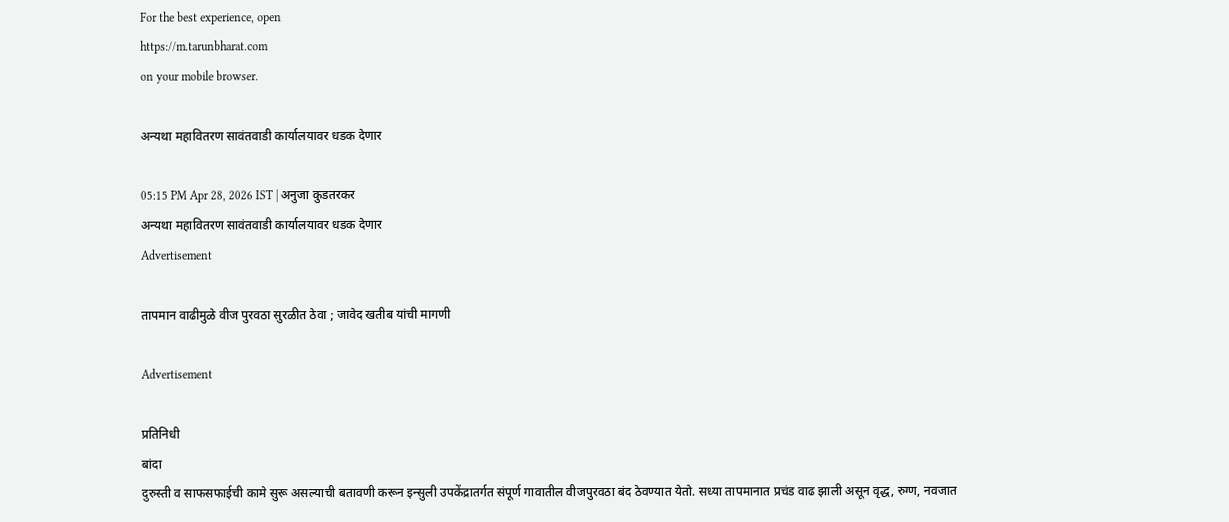For the best experience, open
https://m.tarunbharat.com
on your mobile browser.

अन्यथा महावितरण सावंतवाडी कार्यालयावर धडक देणार

05:15 PM Apr 28, 2026 IST | अनुजा कुडतरकर
अन्यथा महावितरण सावंतवाडी कार्यालयावर धडक देणार
Advertisement

तापमान वाढीमुळे वीज पुरवठा सुरळीत ठेवा ; जावेद खतीब यांची मागणी

Advertisement

प्रतिनिधी
बांदा
दुरुस्ती व साफसफाईची कामे सुरू असल्याची बतावणी करून इन्सुली उपकेंद्रातर्गत संपूर्ण गावातील वीजपुरवठा बंद ठेवण्यात येतो. सध्या तापमानात प्रचंड वाढ झाली असून वृद्ध, रुग्ण, नवजात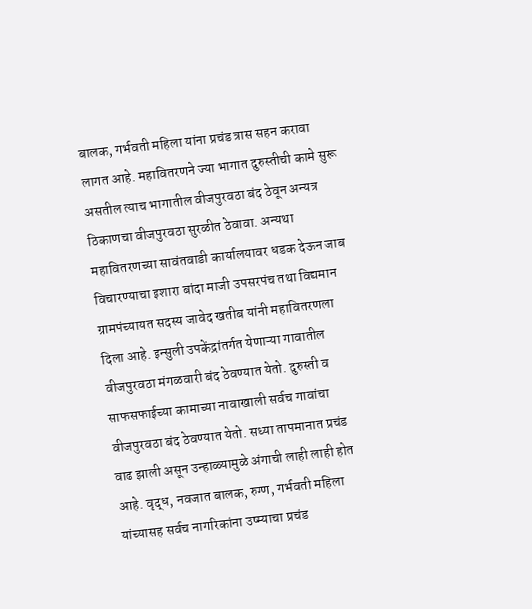बालक, गर्भवती महिला यांना प्रचंड त्रास सहन करावा लागत आहे. महावितरणने ज्या भागात दुरुस्तीची कामे सुरू असतील त्याच भागातील वीजपुरवठा बंद ठेवून अन्यत्र ठिकाणचा वीजपुरवठा सुरळीत ठेवावा. अन्यथा महावितरणच्या सावंतवाडी कार्यालयावर धडक देऊन जाब विचारण्याचा इशारा बांदा माजी उपसरपंच तथा विद्यमान ग्रामपंच्यायत सदस्य जावेद खतीब यांनी महावितरणला दिला आहे. इन्सुली उपकेंद्रांतर्गत येणाऱ्या गावातील वीजपुरवठा मंगळवारी बंद ठेवण्यात येतो. दुरुस्ती व साफसफाईच्या कामाच्या नावाखाली सर्वच गावांचा वीजपुरवठा बंद ठेवण्यात येतो. सध्या तापमानात प्रचंड वाढ झाली असून उन्हाळ्यामुळे अंगाची लाही लाही होत आहे. वृद्ध, नवजात बालक, रुग्ण, गर्भवती महिला यांच्यासह सर्वच नागरिकांना उष्म्याचा प्रचंड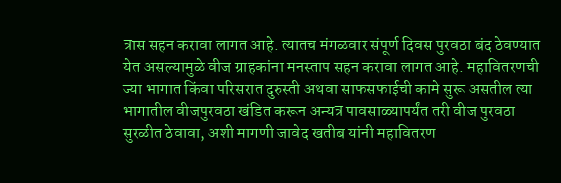त्रास सहन करावा लागत आहे. त्यातच मंगळवार संपूर्ण दिवस पुरवठा बंद ठेवण्यात येत असल्यामुळे वीज ग्राहकांना मनस्ताप सहन करावा लागत आहे. महावितरणची ज्या भागात किंवा परिसरात दुरुस्ती अथवा साफसफाईची कामे सुरू असतील त्या भागातील वीजपुरवठा खंडित करून अन्यत्र पावसाळ्यापर्यंत तरी वीज पुरवठा सुरळीत ठेवावा, अशी मागणी जावेद खतीब यांनी महावितरण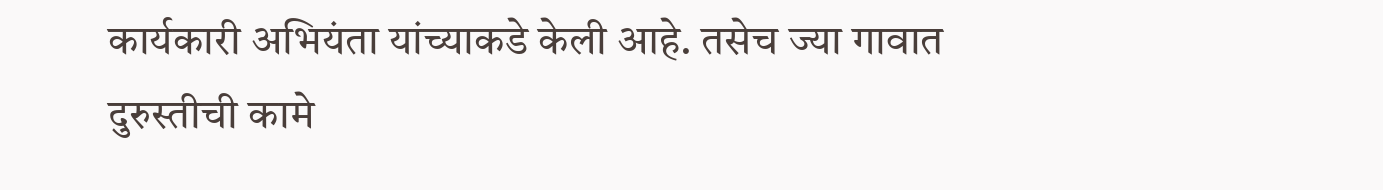कार्यकारी अभियंता यांच्याकडे केली आहे. तसेच ज्या गावात दुरुस्तीची कामे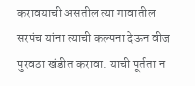करावयाची असतील त्या गावातील सरपंच यांना त्याची कल्पना देऊन वीज पुरवठा खंडीत करावा. याची पूर्तता न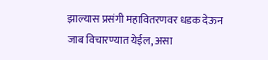झाल्यास प्रसंगी महावितरणवर धडक देऊन जाब विचारण्यात येईल, असा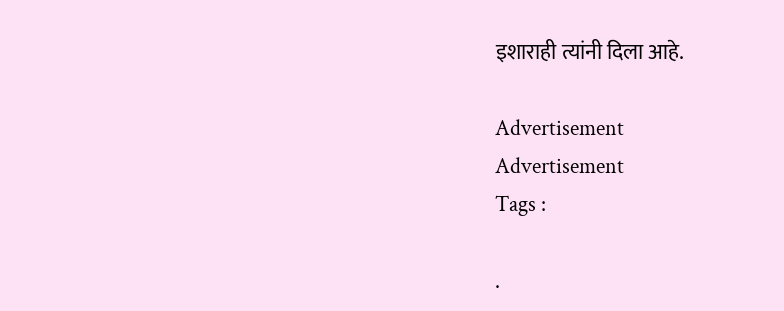इशाराही त्यांनी दिला आहे.

Advertisement
Advertisement
Tags :

.